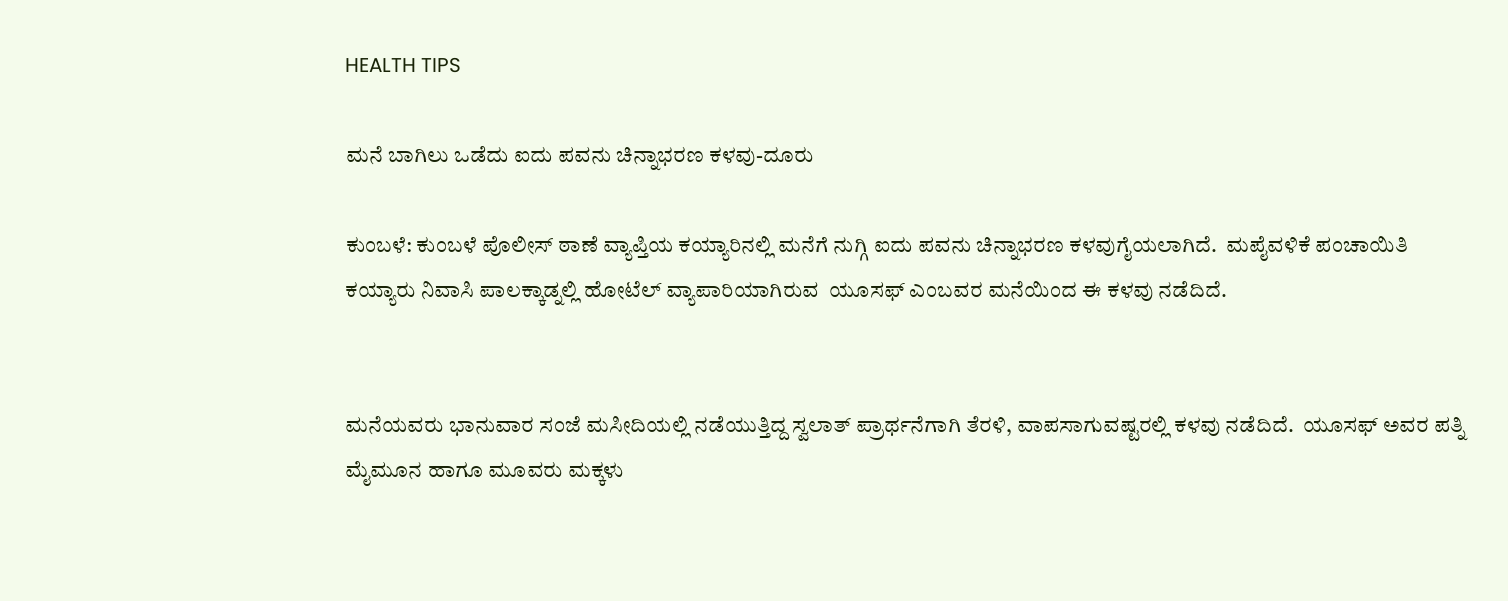HEALTH TIPS

ಮನೆ ಬಾಗಿಲು ಒಡೆದು ಐದು ಪವನು ಚಿನ್ನಾಭರಣ ಕಳವು-ದೂರು

ಕುಂಬಳೆ: ಕುಂಬಳೆ ಪೊಲೀಸ್ ಠಾಣೆ ವ್ಯಾಪ್ತಿಯ ಕಯ್ಯಾರಿನಲ್ಲಿ ಮನೆಗೆ ನುಗ್ಗಿ ಐದು ಪವನು ಚಿನ್ನಾಭರಣ ಕಳವುಗೈಯಲಾಗಿದೆ.  ಮಪೈವಳಿಕೆ ಪಂಚಾಯಿತಿ ಕಯ್ಯಾರು ನಿವಾಸಿ ಪಾಲಕ್ಕಾಡ್ನಲ್ಲಿ ಹೋಟೆಲ್ ವ್ಯಾಪಾರಿಯಾಗಿರುವ  ಯೂಸಫ್ ಎಂಬವರ ಮನೆಯಿಂದ ಈ ಕಳವು ನಡೆದಿದೆ.


ಮನೆಯವರು ಭಾನುವಾರ ಸಂಜೆ ಮಸೀದಿಯಲ್ಲಿ ನಡೆಯುತ್ತಿದ್ದ ಸ್ವಲಾತ್ ಪ್ರಾರ್ಥನೆಗಾಗಿ ತೆರಳಿ, ವಾಪಸಾಗುವಷ್ಟರಲ್ಲಿ ಕಳವು ನಡೆದಿದೆ.  ಯೂಸಫ್ ಅವರ ಪತ್ನಿ ಮೈಮೂನ ಹಾಗೂ ಮೂವರು ಮಕ್ಕಳು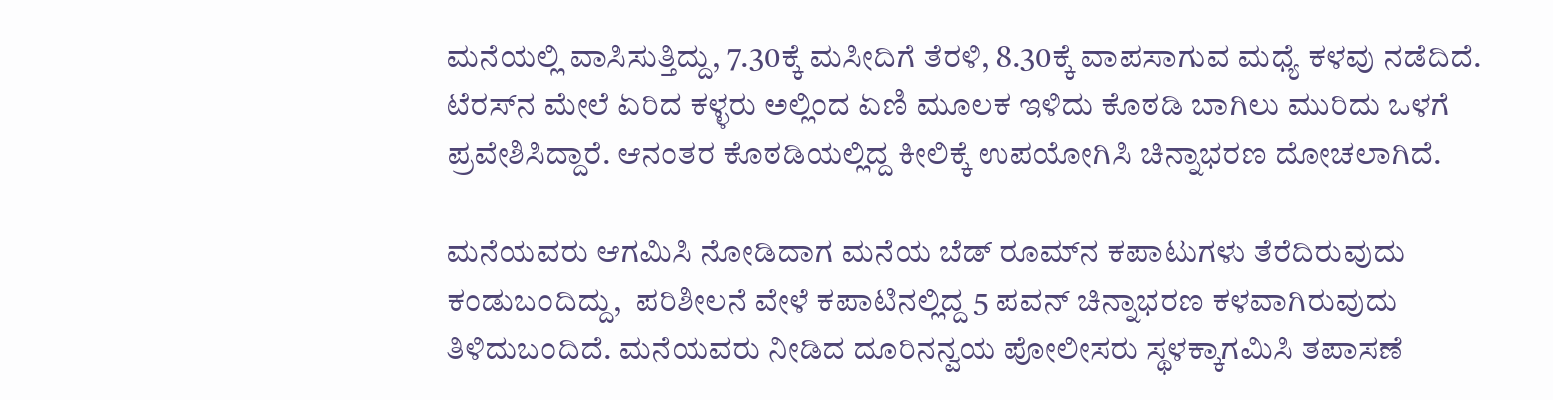ಮನೆಯಲ್ಲಿ ವಾಸಿಸುತ್ತಿದ್ದು, 7.30ಕ್ಕೆ ಮಸೀದಿಗೆ ತೆರಳಿ, 8.30ಕ್ಕೆ ವಾಪಸಾಗುವ ಮಧ್ಯೆ ಕಳವು ನಡೆದಿದೆ. ಟೆರಸ್‍ನ ಮೇಲೆ ಏರಿದ ಕಳ್ಳರು ಅಲ್ಲಿಂದ ಏಣಿ ಮೂಲಕ ಇಳಿದು ಕೊಠಡಿ ಬಾಗಿಲು ಮುರಿದು ಒಳಗೆ ಪ್ರವೇಶಿಸಿದ್ದಾರೆ. ಆನಂತರ ಕೊಠಡಿಯಲ್ಲಿದ್ದ ಕೀಲಿಕ್ಕೆ ಉಪಯೋಗಿಸಿ ಚಿನ್ನಾಭರಣ ದೋಚಲಾಗಿದೆ.

ಮನೆಯವರು ಆಗಮಿಸಿ ನೋಡಿದಾಗ ಮನೆಯ ಬೆಡ್ ರೂಮ್‍ನ ಕಪಾಟುಗಳು ತೆರೆದಿರುವುದು ಕಂಡುಬಂದಿದ್ದು,  ಪರಿಶೀಲನೆ ವೇಳೆ ಕಪಾಟಿನಲ್ಲಿದ್ದ 5 ಪವನ್ ಚಿನ್ನಾಭರಣ ಕಳವಾಗಿರುವುದು ತಿಳಿದುಬಂದಿದೆ. ಮನೆಯವರು ನೀಡಿದ ದೂರಿನನ್ವಯ ಪೋಲೀಸರು ಸ್ಥಳಕ್ಕಾಗಮಿಸಿ ತಪಾಸಣೆ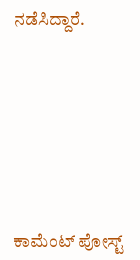ನಡೆಸಿದ್ದಾರೆ.







ಕಾಮೆಂಟ್‌‌ ಪೋಸ್ಟ್‌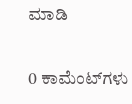ಮಾಡಿ

0 ಕಾಮೆಂಟ್‌ಗಳು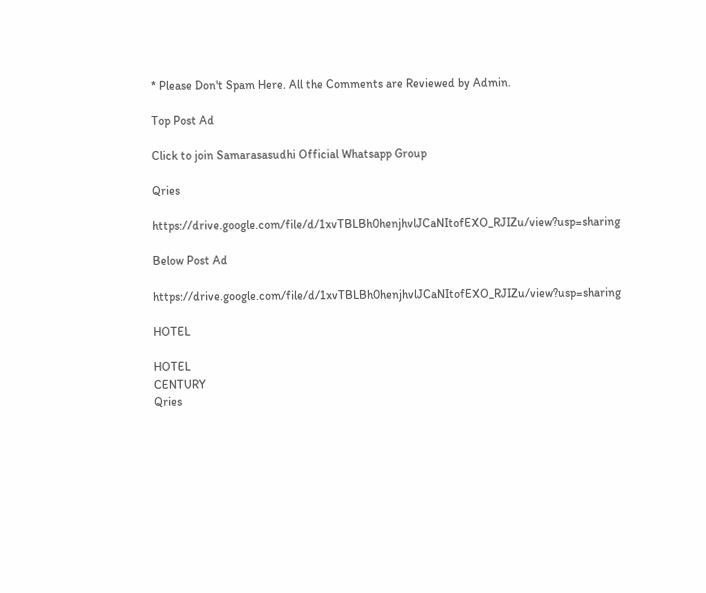* Please Don't Spam Here. All the Comments are Reviewed by Admin.

Top Post Ad

Click to join Samarasasudhi Official Whatsapp Group

Qries

https://drive.google.com/file/d/1xvTBLBh0henjhvlJCaNItofEXO_RJIZu/view?usp=sharing

Below Post Ad

https://drive.google.com/file/d/1xvTBLBh0henjhvlJCaNItofEXO_RJIZu/view?usp=sharing

HOTEL

HOTEL
CENTURY
Qries